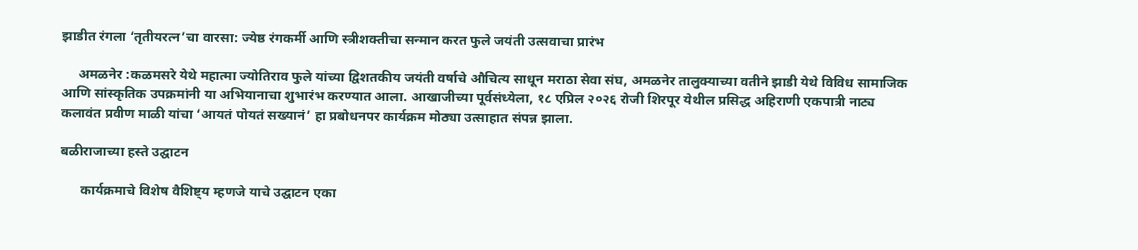झाडीत रंगला ‘तृतीयरत्न’चा वारसा: ज्येष्ठ रंगकर्मी आणि स्त्रीशक्तीचा सन्मान करत फुले जयंती उत्सवाचा प्रारंभ

     अमळनेर :कळमसरे येथे महात्मा ज्योतिराव फुले यांच्या द्विशतकीय जयंती वर्षाचे औचित्य साधून मराठा सेवा संघ, अमळनेर तालुक्याच्या वतीने झाडी येथे विविध सामाजिक आणि सांस्कृतिक उपक्रमांनी या अभियानाचा शुभारंभ करण्यात आला. आखाजीच्या पूर्वसंध्येला, १८ एप्रिल २०२६ रोजी शिरपूर येथील प्रसिद्ध अहिराणी एकपात्री नाट्य कलावंत प्रवीण माळी यांचा ‘आयतं पोयतं सख्यानं’ हा प्रबोधनपर कार्यक्रम मोठ्या उत्साहात संपन्न झाला.

बळीराजाच्या हस्ते उद्घाटन

      कार्यक्रमाचे विशेष वैशिष्ट्य म्हणजे याचे उद्घाटन एका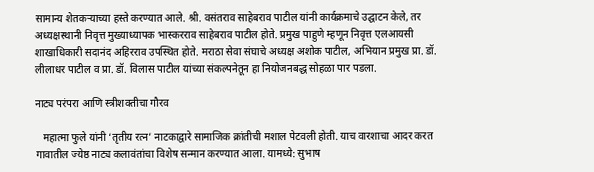सामान्य शेतकऱ्याच्या हस्ते करण्यात आले. श्री. वसंतराव साहेबराव पाटील यांनी कार्यक्रमाचे उद्घाटन केले, तर अध्यक्षस्थानी निवृत्त मुख्याध्यापक भास्करराव साहेबराव पाटील होते. प्रमुख पाहुणे म्हणून निवृत्त एलआयसी शाखाधिकारी सदानंद अहिरराव उपस्थित होते. मराठा सेवा संघाचे अध्यक्ष अशोक पाटील, अभियान प्रमुख प्रा. डॉ. लीलाधर पाटील व प्रा. डॉ. विलास पाटील यांच्या संकल्पनेतून हा नियोजनबद्ध सोहळा पार पडला.

नाट्य परंपरा आणि स्त्रीशक्तीचा गौरव

   महात्मा फुले यांनी ‘तृतीय रत्न’ नाटकाद्वारे सामाजिक क्रांतीची मशाल पेटवली होती. याच वारशाचा आदर करत गावातील ज्येष्ठ नाट्य कलावंतांचा विशेष सन्मान करण्यात आला. यामध्ये: सुभाष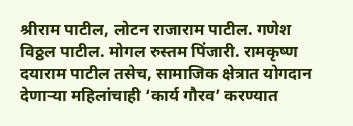श्रीराम पाटील, लोटन राजाराम पाटील. गणेश विठ्ठल पाटील. मोगल रुस्तम पिंजारी. रामकृष्ण दयाराम पाटील तसेच, सामाजिक क्षेत्रात योगदान देणाऱ्या महिलांचाही ‘कार्य गौरव’ करण्यात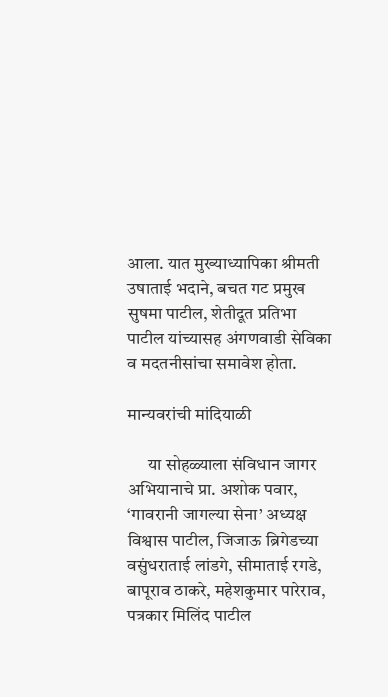आला. यात मुख्याध्यापिका श्रीमती उषाताई भदाने, बचत गट प्रमुख सुषमा पाटील, शेतीदूत प्रतिभा पाटील यांच्यासह अंगणवाडी सेविका व मदतनीसांचा समावेश होता.

मान्यवरांची मांदियाळी

      या सोहळ्याला संविधान जागर अभियानाचे प्रा. अशोक पवार, ‘गावरानी जागल्या सेना’ अध्यक्ष विश्वास पाटील, जिजाऊ ब्रिगेडच्या वसुंधराताई लांडगे, सीमाताई रगडे, बापूराव ठाकरे, महेशकुमार पारेराव, पत्रकार मिलिंद पाटील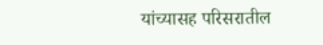यांच्यासह परिसरातील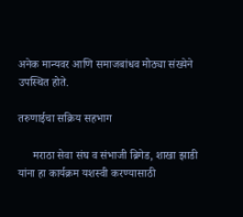अनेक मान्यवर आणि समाजबांधव मोठ्या संख्येने उपस्थित होते.

तरुणाईचा सक्रिय सहभाग

     मराठा सेवा संघ व संभाजी ब्रिगेड, शाखा झाडी यांना हा कार्यक्रम यशस्वी करण्यासाठी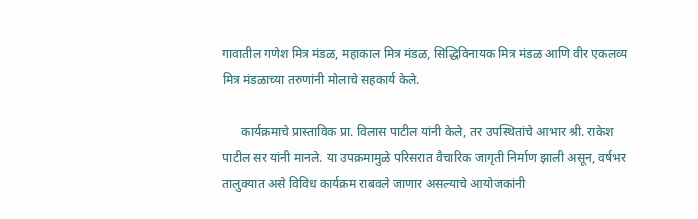गावातील गणेश मित्र मंडळ, महाकाल मित्र मंडळ, सिद्धिविनायक मित्र मंडळ आणि वीर एकलव्य मित्र मंडळाच्या तरुणांनी मोलाचे सहकार्य केले.

      कार्यक्रमाचे प्रास्ताविक प्रा. विलास पाटील यांनी केले, तर उपस्थितांचे आभार श्री. राकेश पाटील सर यांनी मानले. या उपक्रमामुळे परिसरात वैचारिक जागृती निर्माण झाली असून, वर्षभर तालुक्यात असे विविध कार्यक्रम राबवले जाणार असल्याचे आयोजकांनी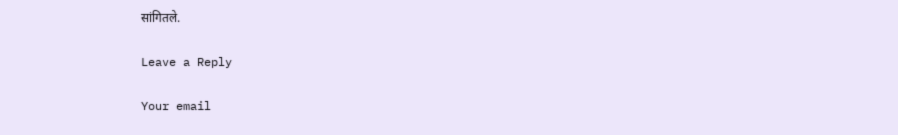सांगितले.

Leave a Reply

Your email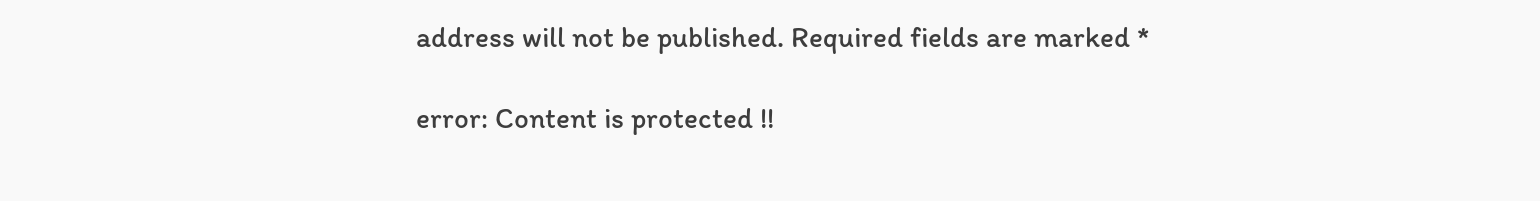address will not be published. Required fields are marked *

error: Content is protected !!